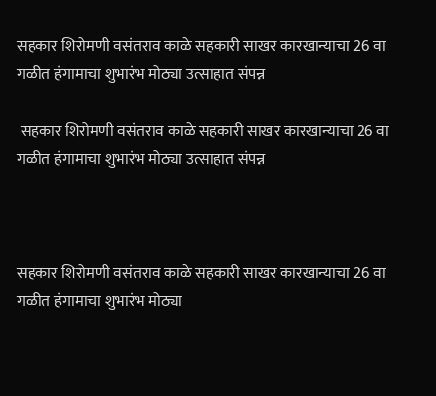सहकार शिरोमणी वसंतराव काळे सहकारी साखर कारखान्याचा 26 वा गळीत हंगामाचा शुभारंभ मोठ्या उत्साहात संपन्न

 सहकार शिरोमणी वसंतराव काळे सहकारी साखर कारखान्याचा 26 वा गळीत हंगामाचा शुभारंभ मोठ्या उत्साहात संपन्न



सहकार शिरोमणी वसंतराव काळे सहकारी साखर कारखान्याचा 26 वा गळीत हंगामाचा शुभारंभ मोठ्या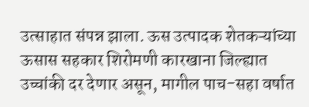उत्साहात संपन्न झाला. ऊस उत्पादक शेतकऱ्यांच्या ऊसास सहकार शिरोमणी कारखाना जिल्ह्यात उच्चांकी दर देणार असून, मागील पाच-सहा वर्षात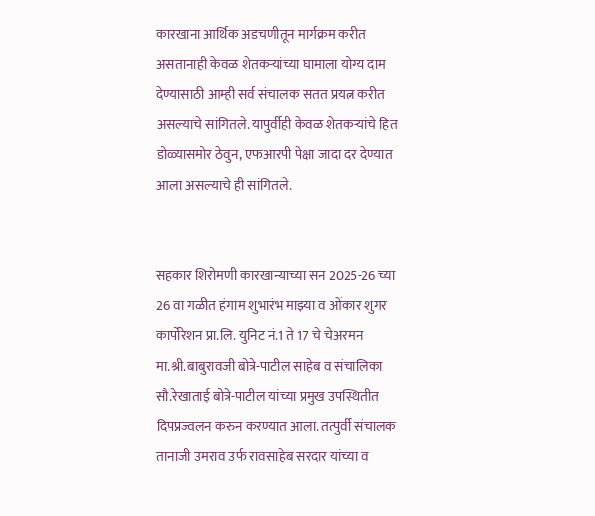कारखाना आर्थिक अडचणीतून मार्गक्रम करीत असतानाही केवळ शेतकऱ्यांच्या घामाला योग्य दाम देण्यासाठी आम्ही सर्व संचालक सतत प्रयत्न करीत असल्याचे सांगितले. यापुर्वीही केवळ शेतकऱ्यांचे हित डोळ्यासमोर ठेवुन, एफआरपी पेक्षा जादा दर देण्यात आला असल्याचे ही सांगितले.


सहकार शिरोमणी कारखान्याच्या सन 2025-26 च्या 26 वा गळीत हंगाम शुभारंभ माझ्या व ओंकार शुगर कार्पोरेशन प्रा.लि. युनिट नं.1 ते 17 चे चेअरमन मा.श्री.बाबुरावजी बोत्रे-पाटील साहेब व संचालिका सौ.रेखाताई बोत्रे-पाटील यांच्या प्रमुख उपस्थितीत दिपप्रज्वलन करुन करण्यात आला. तत्पुर्वी संचालक तानाजी उमराव उर्फ रावसाहेब सरदार यांच्या व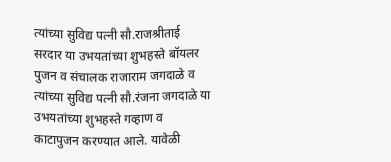त्यांच्या सुविद्य पत्नी सौ.राजश्रीताई सरदार या उभयतांच्या शुभहस्ते बॉयलर पुजन व संचालक राजाराम जगदाळे व त्यांच्या सुविद्य पत्नी सौ.रंजना जगदाळे या उभयतांच्या शुभहस्ते गव्हाण व काटापुजन करण्यात आले. यावेळी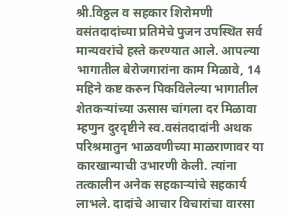श्री.विठ्ठल व सहकार शिरोमणी वसंतदादांच्या प्रतिमेचे पुजन उपस्थित सर्व मान्यवरांचे हस्ते करण्यात आले. आपल्या भागातील बेरोजगारांना काम मिळावे, 14 महिने कष्ट करुन पिकविलेल्या भागातील शेतकऱ्यांच्या ऊसास चांगला दर मिळावा म्हणुन दुरदृष्टीने स्व.वसंतदादांनी अथक परिश्रमातुन भाळवणीच्या माळराणावर या कारखान्याची उभारणी केली. त्यांना तत्कालीन अनेक सहकाऱ्यांचे सहकार्य लाभले. दादांचे आचार विचारांचा वारसा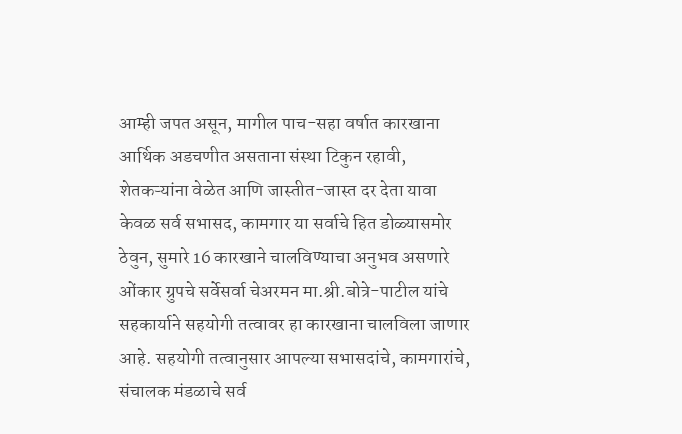आम्ही जपत असून, मागील पाच-सहा वर्षात कारखाना आर्थिक अडचणीत असताना संस्था टिकुन रहावी, शेतकऱ्यांना वेळेत आणि जास्तीत-जास्त दर देता यावा केवळ सर्व सभासद, कामगार या सर्वाचे हित डोळ्यासमोर ठेवुन, सुमारे 16 कारखाने चालविण्याचा अनुभव असणारे ओंकार ग्रुपचे सर्वेसर्वा चेअरमन मा.श्री.बोत्रे-पाटील यांचे सहकार्याने सहयोगी तत्वावर हा कारखाना चालविला जाणार आहे. सहयोगी तत्वानुसार आपल्या सभासदांचे, कामगारांचे, संचालक मंडळाचे सर्व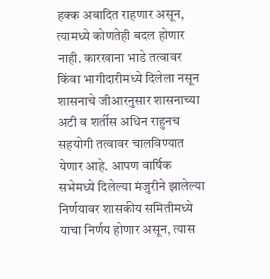हक्क अबादित राहणार असून, त्यामध्ये कोणतेही बदल होणार नाही. कारखाना भाडे तत्वावर किंवा भागीदारीमध्ये दिलेला नसून शासनाचे जीआरनुसार शासनाच्या अटी व शर्तीस अधिन राहुनच सहयोगी तत्वावर चालविण्यात येणार आहे. आपण वार्षिक सभेमध्ये दिलेल्या मंजुरीने झालेल्या निर्णयावर शासकीय समितीमध्ये याचा निर्णय होणार असून, त्यास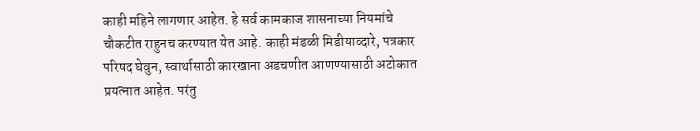काही महिने लागणार आहेत. हे सर्व कामकाज शासनाच्या नियमांचे चौकटीत राहुनच करण्यात येत आहे. काही मंडळी मिडीयाव्दारे, पत्रकार परिषद घेवुन, स्वार्थासाठी कारखाना अडचणीत आणण्यासाठी अटोकात प्रयत्नात आहेत. परंतु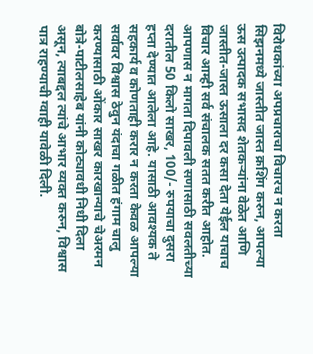विरोधकांच्या अपप्रचाराचा विचारच न करता सिझनमध्ये जास्तीत जास्त क्रशिंग करुन, आपल्या ऊस उत्पादक सभासद शेतकऱ्यांना वेळेत आणि जास्तीत-जास्त ऊसाला दर कसा देता येईल याचाच विचार आम्ही सर्व संचालक सतत करीत आहोत. आपणास न मागता दिपावली सणासाठी सवलतीच्या दरातील 50 किलो साखर, 100/- रुपयाचा दुसरा हप्ता देण्यात आलेला आहे. यासाठी आवश्यक ते सहकार्य व कोणताही करार न करता केवळ आपल्या सर्वावर विश्वास ठेवुन यंदाचा गळीत हंगाम चालु करण्यासाठी ओंकार साखर कारखान्याचे चेअरमन बोत्रे-पाटीलसाहेब यांनी कोट्यावधी निधी दिला असून, त्याबद्दल त्यांचे आभार व्यक्त करुन, विश्वास पात्र राहण्याची ग्वाही यावेळी दिली.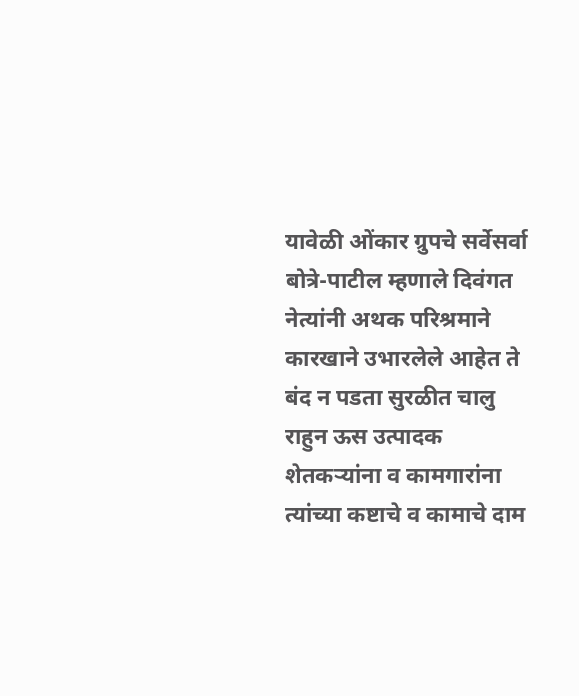यावेळी ओंकार ग्रुपचे सर्वेसर्वा बोत्रे-पाटील म्हणाले दिवंगत नेत्यांनी अथक परिश्रमाने कारखाने उभारलेले आहेत ते बंद न पडता सुरळीत चालु राहुन ऊस उत्पादक शेतकऱ्यांना व कामगारांना त्यांच्या कष्टाचे व कामाचे दाम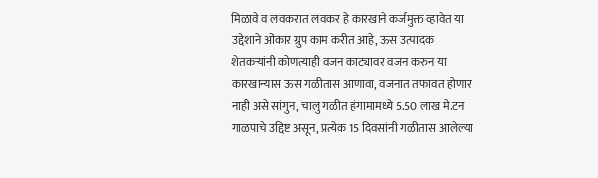मिळावे व लवकरात लवकर हे कारखाने कर्जमुक्त व्हावेत या उद्देशाने ओंकार ग्रुप काम करीत आहे, ऊस उत्पादक शेतकऱ्यांनी कोणत्याही वजन काट्यावर वजन करुन या कारखान्यास ऊस गळीतास आणावा, वजनात तफावत होणार नाही असे सांगुन, चालु गळीत हंगामामध्ये 5.50 लाख मे.टन गाळपाचे उद्दिष्ट असून, प्रत्येक 15 दिवसांनी गळीतास आलेल्या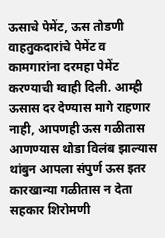ऊसाचे पेमेंट, ऊस तोडणी वाहतुकदारांचे पेमेंट व कामगारांना दरमहा पेमेंट करण्याची ग्वाही दिली. आम्ही ऊसास दर देण्यास मागे राहणार नाही, आपणही ऊस गळीतास आणण्यास थोडा विलंब झाल्यास थांबुन आपला संपुर्ण ऊस इतर कारखान्या गळीतास न देता सहकार शिरोमणी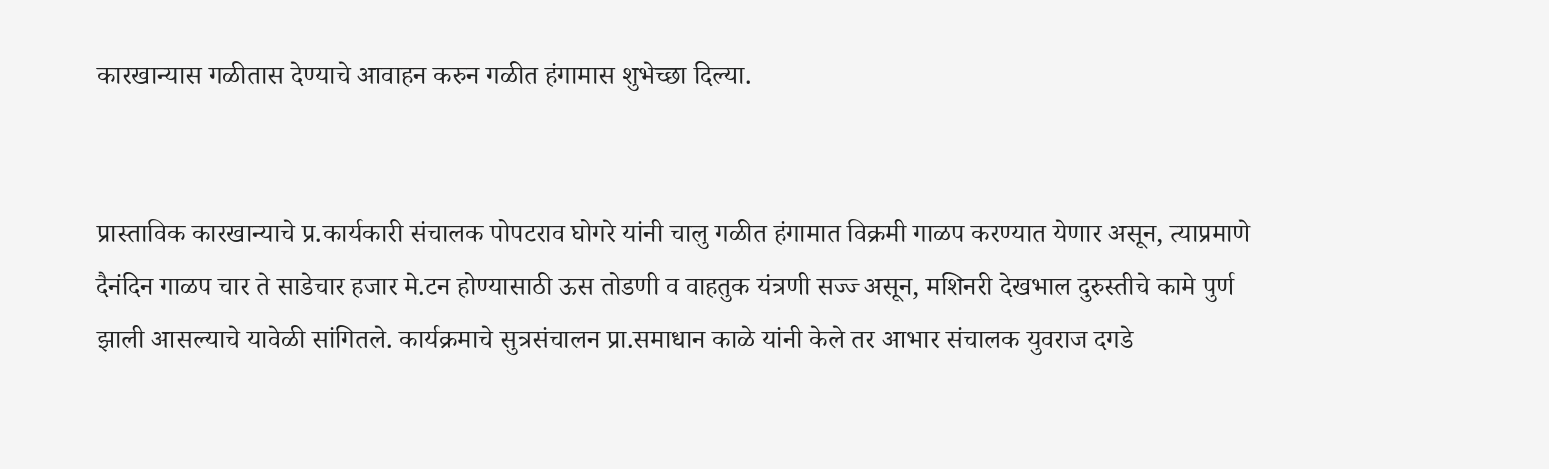कारखान्यास गळीतास देण्याचे आवाहन करुन गळीत हंगामास शुभेच्छा दिल्या.


प्रास्ताविक कारखान्याचे प्र.कार्यकारी संचालक पोपटराव घोगरे यांनी चालु गळीत हंगामात विक्रमी गाळप करण्यात येणार असून, त्याप्रमाणे दैनंदिन गाळप चार ते साडेचार हजार मे.टन होण्यासाठी ऊस तोडणी व वाहतुक यंत्रणी सज्ज्‍ असून, मशिनरी देखभाल दुरुस्तीचे कामे पुर्ण झाली आसल्याचे यावेळी सांगितले. कार्यक्रमाचे सुत्रसंचालन प्रा.समाधान काळे यांनी केले तर आभार संचालक युवराज दगडे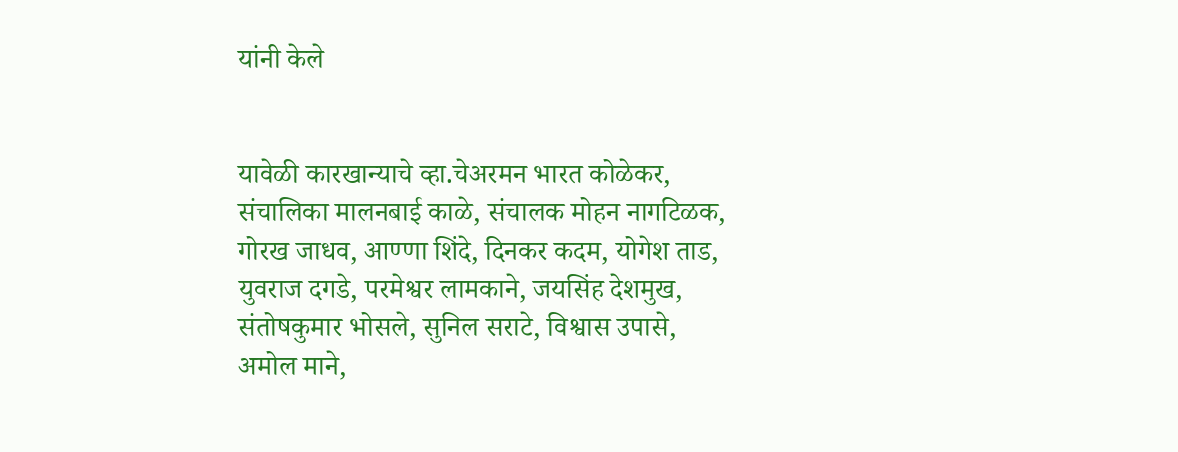यांनी केले


यावेळी कारखान्याचे व्हा.चेअरमन भारत कोळेकर, संचालिका मालनबाई काळे, संचालक मोहन नागटिळक, गोरख जाधव, आण्णा शिंदे, दिनकर कदम, योगेश ताड, युवराज दगडे, परमेश्वर लामकाने, जयसिंह देशमुख, संतोषकुमार भोसले, सुनिल सराटे, विश्वास उपासे, अमोल माने,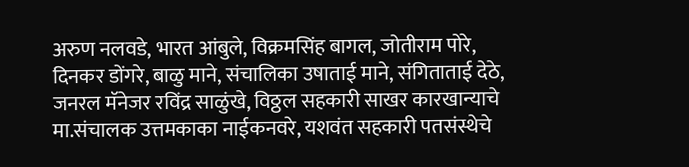अरुण नलवडे, भारत आंबुले, विक्रमसिंह बागल, जोतीराम पोरे, दिनकर डोंगरे, बाळु माने, संचालिका उषाताई माने, संगिताताई देठे, जनरल मॅनेजर रविंद्र साळुंखे, विठ्ठल सहकारी साखर कारखान्याचे मा.संचालक उत्तमकाका नाईकनवरे, यशवंत सहकारी पतसंस्थेचे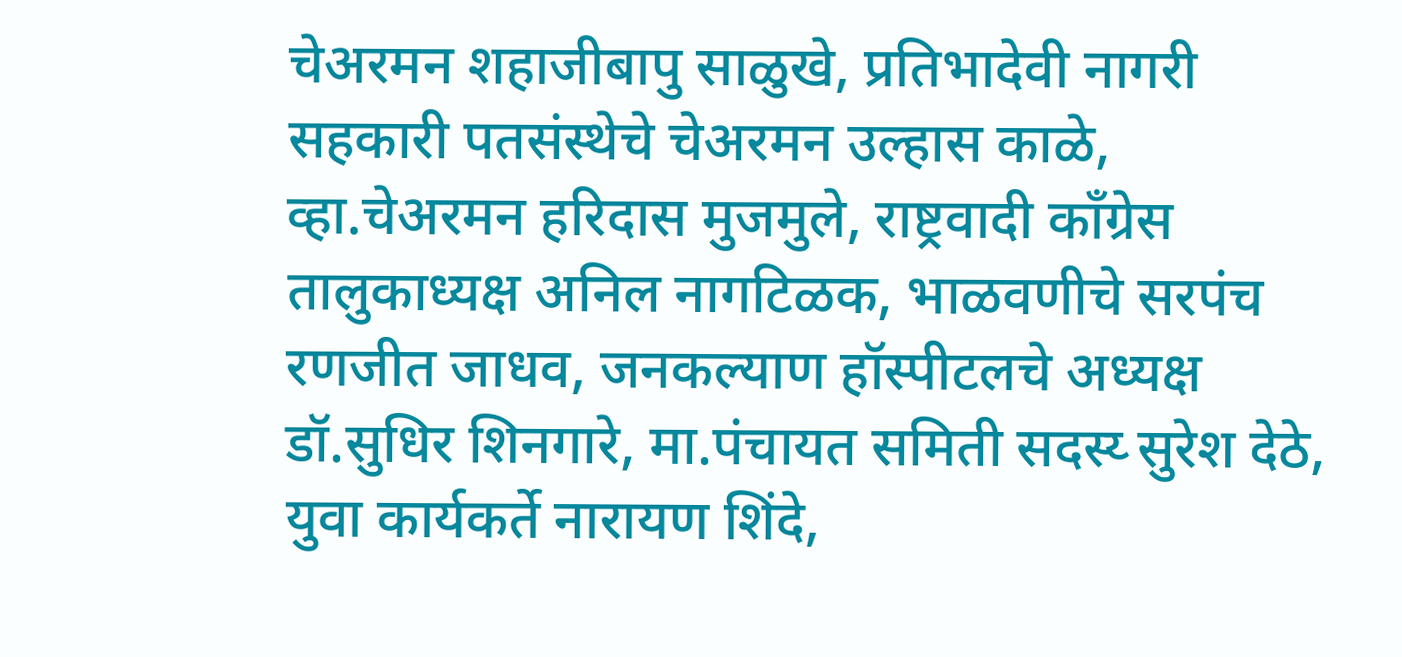चेअरमन शहाजीबापु साळुखे, प्रतिभादेवी नागरी सहकारी पतसंस्थेचे चेअरमन उल्हास काळे, व्हा.चेअरमन हरिदास मुजमुले, राष्ट्रवादी काँग्रेस तालुकाध्यक्ष अनिल नागटिळक, भाळवणीचे सरपंच रणजीत जाधव, जनकल्याण हॉस्पीटलचे अध्यक्ष डॉ.सुधिर शिनगारे, मा.पंचायत समिती सदस्य्‍ सुरेश देठे, युवा कार्यकर्ते नारायण शिंदे,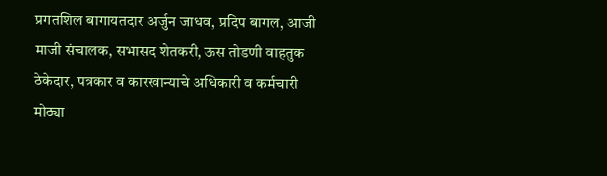प्रगतशिल बागायतदार अर्जुन जाधव, प्रदिप बागल, आजी माजी संचालक, सभासद शेतकरी, ऊस तोडणी वाहतुक ठेकेदार, पत्रकार व कारखान्याचे अधिकारी व कर्मचारी मोठ्या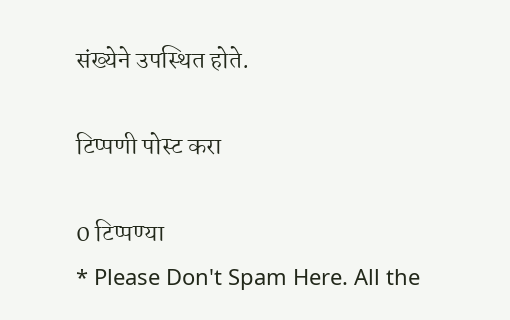संख्येने उपस्थित होते.

टिप्पणी पोस्ट करा

0 टिप्पण्या
* Please Don't Spam Here. All the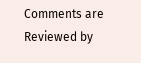Comments are Reviewed by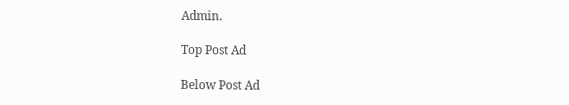Admin.

Top Post Ad

Below Post Ad